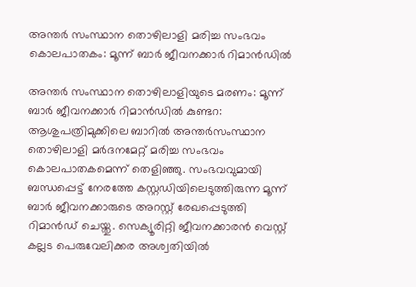അന്തർ സംസ്ഥാന തൊഴിലാളി മരിച്ച സംഭവം കൊലപാതകം: മൂന്ന് ബാർ ജീവനക്കാർ റിമാൻഡിൽ

അന്തർ സംസ്ഥാന തൊഴിലാളിയുടെ മരണം: മൂന്ന് ബാർ ജീവനക്കാർ റിമാൻഡിൽ കുണ്ടറ: ആശുപത്രിമുക്കിലെ ബാറിൽ അന്തർസംസ്ഥാന തൊഴിലാളി മർദനമേറ്റ് മരിച്ച സംഭവം കൊലപാതകമെന്ന് തെളിഞ്ഞു. സംഭവവുമായി ബന്ധപ്പെട്ട് നേരത്തേ കസ്റ്റഡിയിലെടുത്തിരുന്ന മൂന്ന് ബാർ ജീവനക്കാരുടെ അറസ്റ്റ് രേഖപ്പെടുത്തി റിമാൻഡ് ചെയ്തു. സെക്യൂരിറ്റി ജീവനക്കാരൻ വെസ്റ്റ് കല്ലട പെരുവേലിക്കര അശ്വതിയിൽ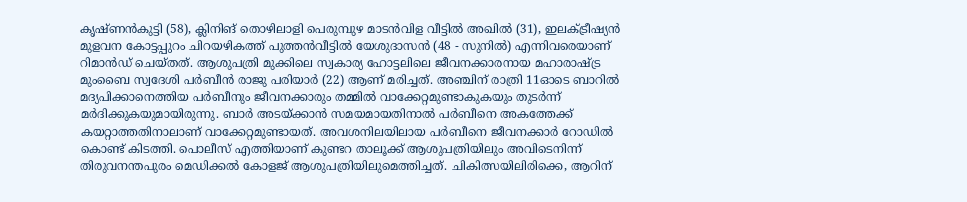കൃഷ്ണൻകുട്ടി (58), ക്ലിനിങ് തൊഴിലാളി പെരുമ്പുഴ മാടൻവിള വീട്ടിൽ അഖിൽ (31), ഇലക്ട്രീഷ്യൻ മുളവന കോട്ടപ്പുറം ചിറയഴികത്ത് പുത്തൻവീട്ടിൽ യേശുദാസൻ (48 - സുനിൽ) എന്നിവരെയാണ് റിമാൻഡ് ചെയ്തത്. ആശുപത്രി മുക്കിലെ സ്വകാര്യ ഹോട്ടലിലെ ജീവനക്കാരനായ മഹാരാഷ്ട്ര മുംബൈ സ്വദേശി പർബീൻ രാജു പരിയാർ (22) ആണ് മരിച്ചത്. അഞ്ചിന് രാത്രി 11ഓടെ ബാറിൽ മദ്യപിക്കാനെത്തിയ പർബീനും ജീവനക്കാരും തമ്മിൽ വാക്കേറ്റമുണ്ടാകുകയും തുടർന്ന് മർദിക്കുകയുമായിരുന്നു. ബാർ അടയ്ക്കാൻ സമയമായതിനാൽ പർബീനെ അകത്തേക്ക് കയറ്റാത്തതിനാലാണ് വാക്കേറ്റമുണ്ടായത്. അവശനിലയിലായ പർബീനെ ജീവനക്കാർ റോഡിൽ കൊണ്ട് കിടത്തി. പൊലീസ് എത്തിയാണ് കുണ്ടറ താലൂക്ക് ആശുപത്രിയിലും അവിടെനിന്ന് തിരുവനന്തപുരം മെഡിക്കൽ കോളജ് ആശുപത്രിയിലുമെത്തിച്ചത്. ചികിത്സയിലിരിക്കെ, ആറിന്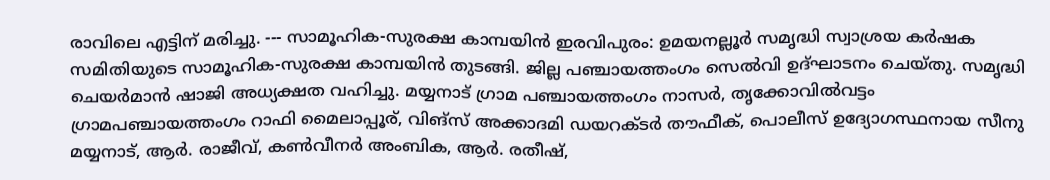രാവിലെ എട്ടിന് മരിച്ചു. --- സാമൂഹിക-സുരക്ഷ കാമ്പയിൻ ഇരവിപുരം: ഉമയനല്ലൂർ സമൃദ്ധി സ്വാശ്രയ കർഷക സമിതിയുടെ സാമൂഹിക-സുരക്ഷ കാമ്പയിൻ തുടങ്ങി. ജില്ല പഞ്ചായത്തംഗം സെൽവി ഉദ്ഘാടനം ചെയ്തു. സമൃദ്ധി ചെയർമാൻ ഷാജി അധ്യക്ഷത വഹിച്ചു. മയ്യനാട് ഗ്രാമ പഞ്ചായത്തംഗം നാസർ, തൃക്കോവിൽവട്ടം ഗ്രാമപഞ്ചായത്തംഗം റാഫി മൈലാപ്പൂര്, വിങ്സ് അക്കാദമി ഡയറക്ടർ തൗഫീക്, പൊലീസ് ഉദ്യോഗസ്ഥനായ സീനു മയ്യനാട്, ആർ. രാജീവ്, കൺവീനർ അംബിക, ആർ. രതീഷ്,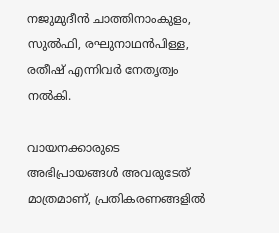നജുമുദീൻ ചാത്തിനാംകുളം, സുൽഫി, രഘുനാഥൻപിള്ള, രതീഷ് എന്നിവർ നേതൃത്വം നൽകി.

വായനക്കാരുടെ അഭിപ്രായങ്ങള്‍ അവരുടേത് മാത്രമാണ്, പ്രതികരണങ്ങളിൽ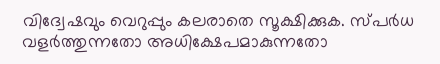വിദ്വേഷവും വെറുപ്പും കലരാതെ സൂക്ഷിക്കുക. സ്പർധ വളർത്തുന്നതോ അധിക്ഷേപമാകുന്നതോ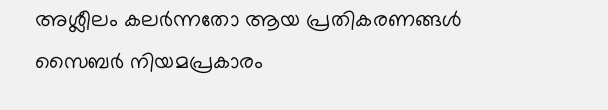അശ്ലീലം കലർന്നതോ ആയ പ്രതികരണങ്ങൾ സൈബർ നിയമപ്രകാരം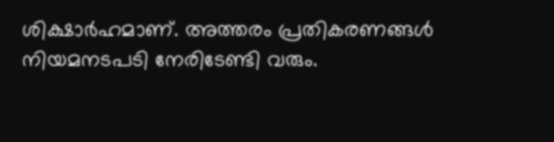ശിക്ഷാർഹമാണ്. അത്തരം പ്രതികരണങ്ങൾ നിയമനടപടി നേരിടേണ്ടി വരും.